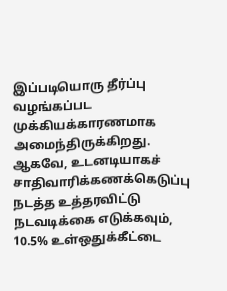இப்படியொரு தீர்ப்பு வழங்கப்பட முக்கியக்காரணமாக அமைந்திருக்கிறது.
ஆகவே, உடனடியாகச் சாதிவாரிக்கணக்கெடுப்பு நடத்த உத்தரவிட்டு நடவடிக்கை எடுக்கவும், 10.5% உள்ஒதுக்கீட்டை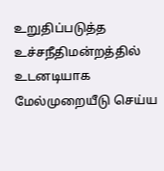உறுதிப்படுத்த உச்சநீதிமன்றத்தில் உடனடியாக மேல்முறையீடு செய்ய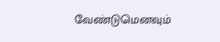வேண்டுமெனவும்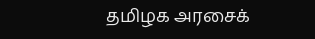தமிழக அரசைக்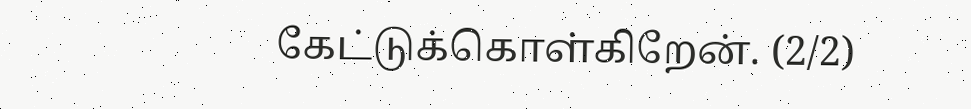கேட்டுக்கொள்கிறேன். (2/2)